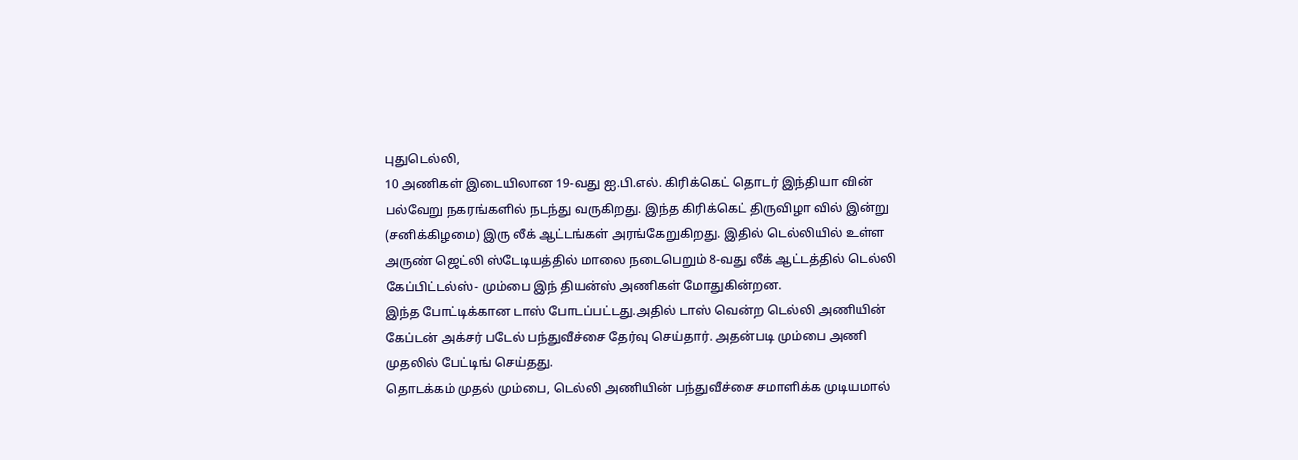புதுடெல்லி,
10 அணிகள் இடையிலான 19-வது ஐ.பி.எல். கிரிக்கெட் தொடர் இந்தியா வின் பல்வேறு நகரங்களில் நடந்து வருகிறது. இந்த கிரிக்கெட் திருவிழா வில் இன்று (சனிக்கிழமை) இரு லீக் ஆட்டங்கள் அரங்கேறுகிறது. இதில் டெல்லியில் உள்ள அருண் ஜெட்லி ஸ்டேடியத்தில் மாலை நடைபெறும் 8-வது லீக் ஆட்டத்தில் டெல்லி கேப்பிட்டல்ஸ்- மும்பை இந் தியன்ஸ் அணிகள் மோதுகின்றன.
இந்த போட்டிக்கான டாஸ் போடப்பட்டது.அதில் டாஸ் வென்ற டெல்லி அணியின் கேப்டன் அக்சர் படேல் பந்துவீச்சை தேர்வு செய்தார். அதன்படி மும்பை அணி முதலில் பேட்டிங் செய்தது.
தொடக்கம் முதல் மும்பை, டெல்லி அணியின் பந்துவீச்சை சமாளிக்க முடியமால்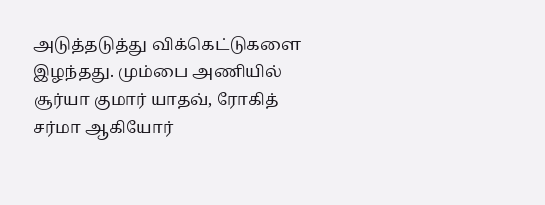அடுத்தடுத்து விக்கெட்டுகளை இழந்தது. மும்பை அணியில் சூர்யா குமார் யாதவ், ரோகித் சர்மா ஆகியோர்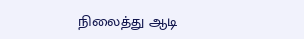நிலைத்து ஆடி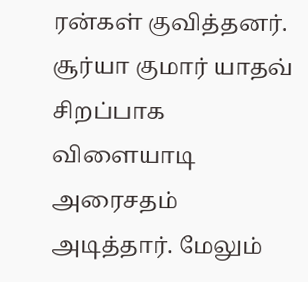ரன்கள் குவித்தனர். சூர்யா குமார் யாதவ் சிறப்பாக விளையாடி அரைசதம் அடித்தார். மேலும்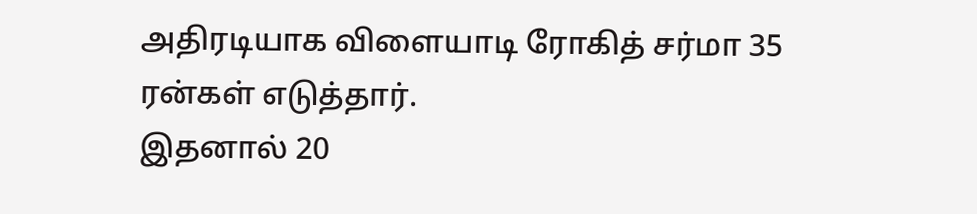அதிரடியாக விளையாடி ரோகித் சர்மா 35 ரன்கள் எடுத்தார்.
இதனால் 20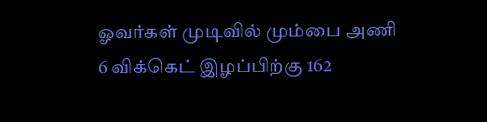ஓவர்கள் முடிவில் மும்பை அணி 6 விக்கெட் இழப்பிற்கு 162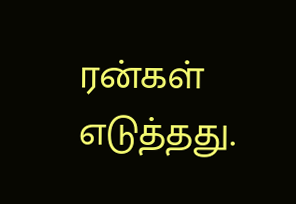ரன்கள் எடுத்தது.